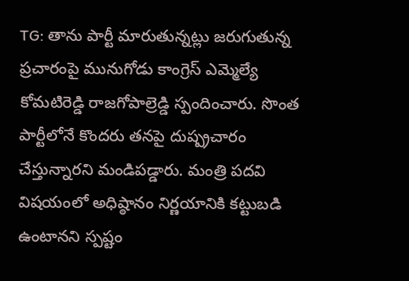TG: తాను పార్టీ మారుతున్నట్లు జరుగుతున్న ప్రచారంపై మునుగోడు కాంగ్రెస్ ఎమ్మెల్యే కోమటిరెడ్డి రాజగోపాల్రెడ్డి స్పందించారు. సొంత పార్టీలోనే కొందరు తనపై దుష్ప్రచారం చేస్తున్నారని మండిపడ్డారు. మంత్రి పదవి విషయంలో అధిష్ఠానం నిర్ణయానికి కట్టుబడి ఉంటానని స్పష్టం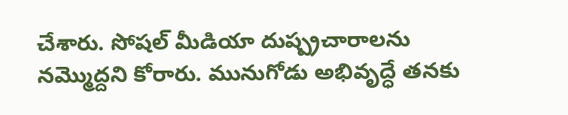చేశారు. సోషల్ మీడియా దుష్ప్రచారాలను నమ్మొద్దని కోరారు. మునుగోడు అభివృద్ధే తనకు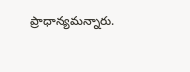ప్రాధాన్యమన్నారు.